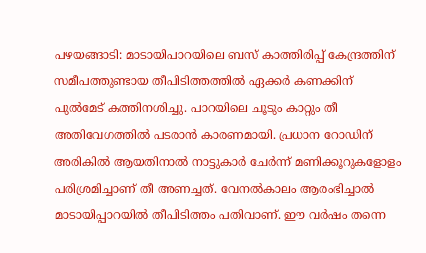പഴയങ്ങാടി: മാടായിപാറയിലെ ബസ് കാത്തിരിപ്പ് കേന്ദ്രത്തിന് സമീപത്തുണ്ടായ തീപിടിത്തത്തിൽ ഏക്കർ കണക്കിന് പുൽമേട് കത്തിനശിച്ചു. പാറയിലെ ചൂടും കാറ്റും തീ അതിവേഗത്തിൽ പടരാൻ കാരണമായി. പ്രധാന റോഡിന് അരികിൽ ആയതിനാൽ നാട്ടുകാർ ചേർന്ന് മണിക്കൂറുകളോളം പരിശ്രമിച്ചാണ് തീ അണച്ചത്. വേനൽകാലം ആരംഭിച്ചാൽ മാടായിപ്പാറയിൽ തീപിടിത്തം പതിവാണ്. ഈ വർഷം തന്നെ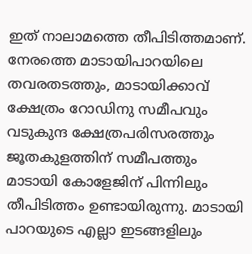ഇത് നാലാമത്തെ തീപിടിത്തമാണ്. നേരത്തെ മാടായിപാറയിലെ തവരതടത്തും, മാടായിക്കാവ് ക്ഷേത്രം റോഡിനു സമീപവും വടുകുന്ദ ക്ഷേത്രപരിസരത്തും ജൂതകുളത്തിന് സമീപത്തും മാടായി കോളേജിന് പിന്നിലും തീപിടിത്തം ഉണ്ടായിരുന്നു. മാടായി പാറയുടെ എല്ലാ ഇടങ്ങളിലും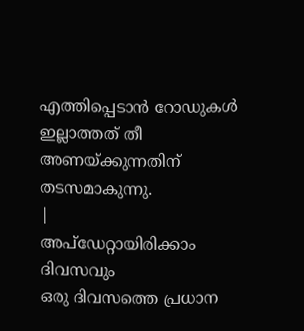എത്തിപ്പെടാൻ റോഡുകൾ ഇല്ലാത്തത് തീ അണയ്ക്കുന്നതിന് തടസമാകുന്നു.
|
അപ്ഡേറ്റായിരിക്കാം ദിവസവും
ഒരു ദിവസത്തെ പ്രധാന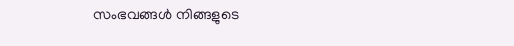സംഭവങ്ങൾ നിങ്ങളുടെ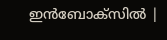ഇൻബോക്സിൽ |